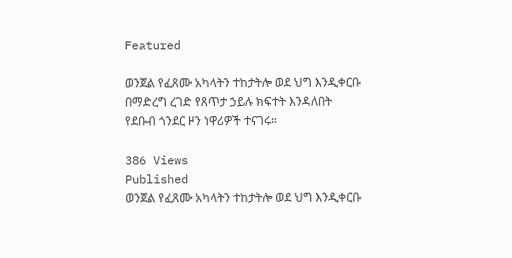Featured

ወንጀል የፈጸሙ አካላትን ተከታትሎ ወደ ህግ እንዲቀርቡ በማድረግ ረገድ የጸጥታ ኃይሉ ክፍተት እንዳለበት የደቡብ ጎንደር ዞን ነዋሪዎች ተናገሩ።

386 Views
Published
ወንጀል የፈጸሙ አካላትን ተከታትሎ ወደ ህግ እንዲቀርቡ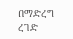በማድረግ ረገድ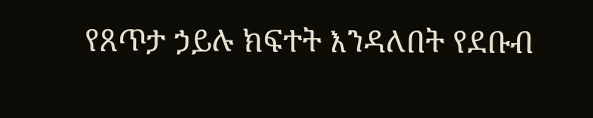የጸጥታ ኃይሉ ክፍተት እንዳለበት የደቡብ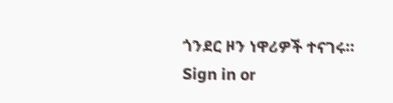ጎንደር ዞን ነዋሪዎች ተናገሩ።
Sign in or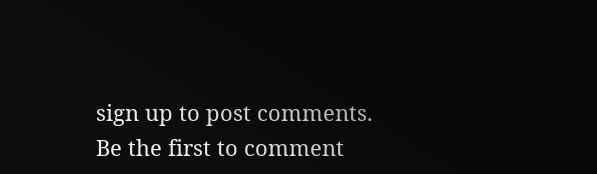sign up to post comments.
Be the first to comment